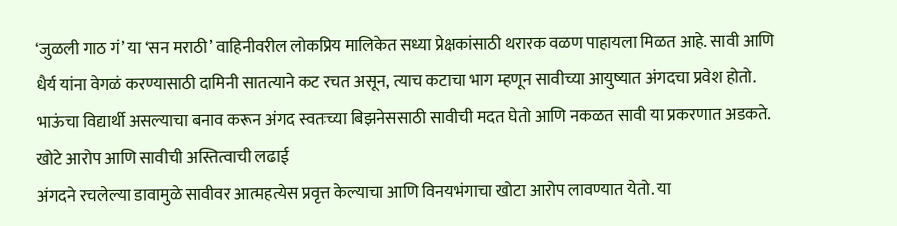‘जुळली गाठ गं’ या ‘सन मराठी’ वाहिनीवरील लोकप्रिय मालिकेत सध्या प्रेक्षकांसाठी थरारक वळण पाहायला मिळत आहे. सावी आणि धैर्य यांना वेगळं करण्यासाठी दामिनी सातत्याने कट रचत असून, त्याच कटाचा भाग म्हणून सावीच्या आयुष्यात अंगदचा प्रवेश होतो. भाऊंचा विद्यार्थी असल्याचा बनाव करून अंगद स्वतःच्या बिझनेससाठी सावीची मदत घेतो आणि नकळत सावी या प्रकरणात अडकते.
खोटे आरोप आणि सावीची अस्तित्वाची लढाई
अंगदने रचलेल्या डावामुळे सावीवर आत्महत्येस प्रवृत्त केल्याचा आणि विनयभंगाचा खोटा आरोप लावण्यात येतो. या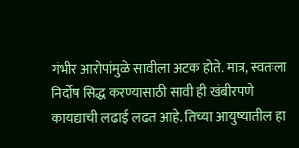गंभीर आरोपांमुळे सावीला अटक होते. मात्र, स्वतःला निर्दोष सिद्ध करण्यासाठी सावी ही खंबीरपणे कायद्याची लढाई लढत आहे. तिच्या आयुष्यातील हा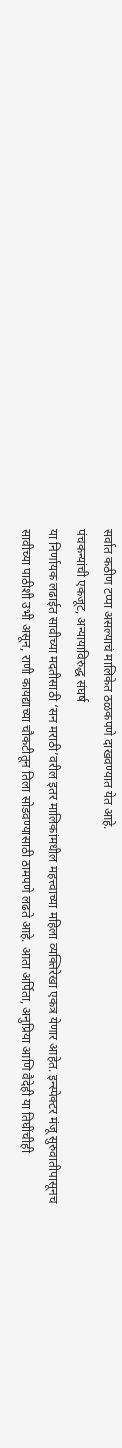सर्वात कठीण टप्पा असल्याचं मालिकेत ठळकपणे दाखवण्यात येत आहे.
पंचकन्यांची एकजूट, अन्यायाविरुद्ध संघर्ष
या निर्णायक लढाईत सावीच्या मदतीसाठी ‘सन मराठी’वरील इतर मालिकांमधील महत्त्वाच्या महिला व्यक्तिरेखा एकत्र येणार आहेत. इन्स्पेक्टर मंजू सुरुवातीपासूनच सावीच्या पाठीशी उभी असून, राणी कायद्याच्या चौकटीतून तिला सोडवण्यासाठी ठामपणे लढते आहे. आता अर्पिता, अनुप्रिया आणि वैदेही या तिघींचीही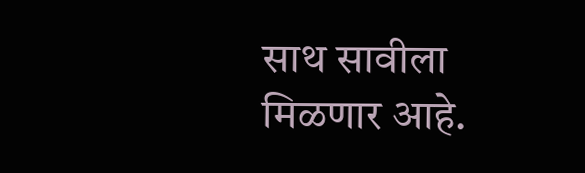साथ सावीला मिळणार आहे.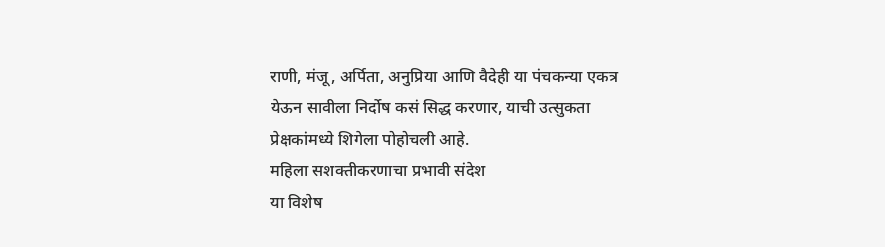राणी, मंजू, अर्पिता, अनुप्रिया आणि वैदेही या पंचकन्या एकत्र येऊन सावीला निर्दोष कसं सिद्ध करणार, याची उत्सुकता प्रेक्षकांमध्ये शिगेला पोहोचली आहे.
महिला सशक्तीकरणाचा प्रभावी संदेश
या विशेष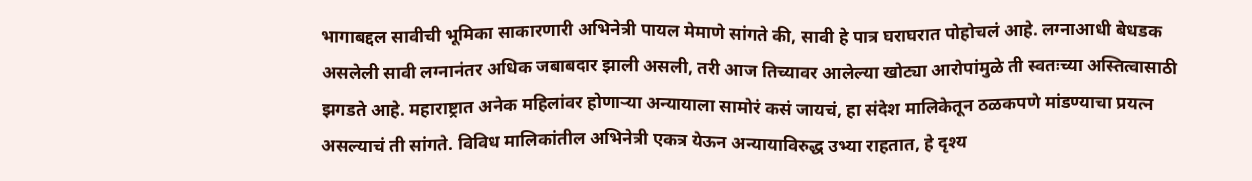भागाबद्दल सावीची भूमिका साकारणारी अभिनेत्री पायल मेमाणे सांगते की, सावी हे पात्र घराघरात पोहोचलं आहे. लग्नाआधी बेधडक असलेली सावी लग्नानंतर अधिक जबाबदार झाली असली, तरी आज तिच्यावर आलेल्या खोट्या आरोपांमुळे ती स्वतःच्या अस्तित्वासाठी झगडते आहे. महाराष्ट्रात अनेक महिलांवर होणाऱ्या अन्यायाला सामोरं कसं जायचं, हा संदेश मालिकेतून ठळकपणे मांडण्याचा प्रयत्न असल्याचं ती सांगते. विविध मालिकांतील अभिनेत्री एकत्र येऊन अन्यायाविरुद्ध उभ्या राहतात, हे दृश्य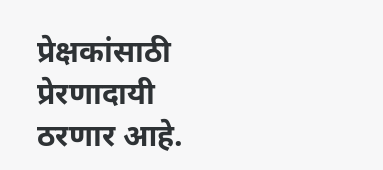प्रेक्षकांसाठी प्रेरणादायी ठरणार आहे.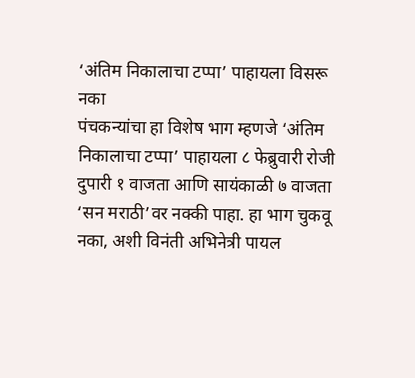‘अंतिम निकालाचा टप्पा’ पाहायला विसरू नका
पंचकन्यांचा हा विशेष भाग म्हणजे ‘अंतिम निकालाचा टप्पा’ पाहायला ८ फेब्रुवारी रोजी दुपारी १ वाजता आणि सायंकाळी ७ वाजता ‘सन मराठी’वर नक्की पाहा. हा भाग चुकवू नका, अशी विनंती अभिनेत्री पायल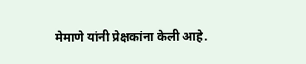मेमाणे यांनी प्रेक्षकांना केली आहे.